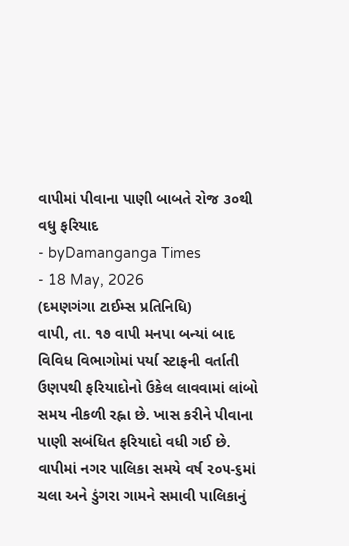વાપીમાં પીવાના પાણી બાબતે રોજ ૩૦થી વધુ ફરિયાદ
- byDamanganga Times
- 18 May, 2026
(દમણગંગા ટાઈમ્સ પ્રતિનિધિ)
વાપી, તા. ૧૭ વાપી મનપા બન્યાં બાદ વિવિધ વિભાગોમાં પર્યા સ્ટાફની વર્તાતી ઉણપથી ફરિયાદોનો ઉકેલ લાવવામાં લાંબો સમય નીકળી રહ્ના છે. ખાસ કરીને પીવાના પાણી સબંધિત ફરિયાદો વધી ગઈ છે.
વાપીમાં નગર પાલિકા સમયે વર્ષ ૨૦૫-૬માં ચલા અને ડુંગરા ગામને સમાવી પાલિકાનું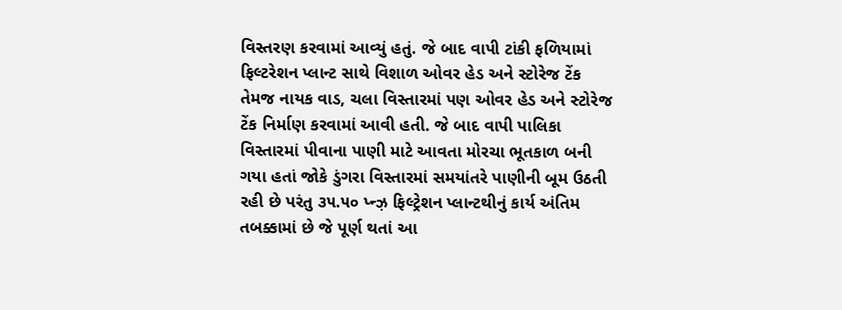વિસ્તરણ કરવામાં આવ્યું હતું. જે બાદ વાપી ટાંકી ફળિયામાં ફિલ્ટરેશન પ્લાન્ટ સાથે વિશાળ ઓવર હેડ અને સ્ટોરેજ ટેંક તેમજ નાયક વાડ, ચલા વિસ્તારમાં પણ ઓવર હેડ અને સ્ટોરેજ ટેંક નિર્માણ કરવામાં આવી હતી. જે બાદ વાપી પાલિકા વિસ્તારમાં પીવાના પાણી માટે આવતા મોરચા ભૂતકાળ બની ગયા હતાં જોકે ડુંગરા વિસ્તારમાં સમયાંતરે પાણીની બૂમ ઉઠતી રહી છે પરંતુ ૩૫.૫૦ પ્ન્ઝ઼ ફિલ્ટ્રેશન પ્લાન્ટથીનું કાર્ય અંતિમ તબક્કામાં છે જે પૂર્ણ થતાં આ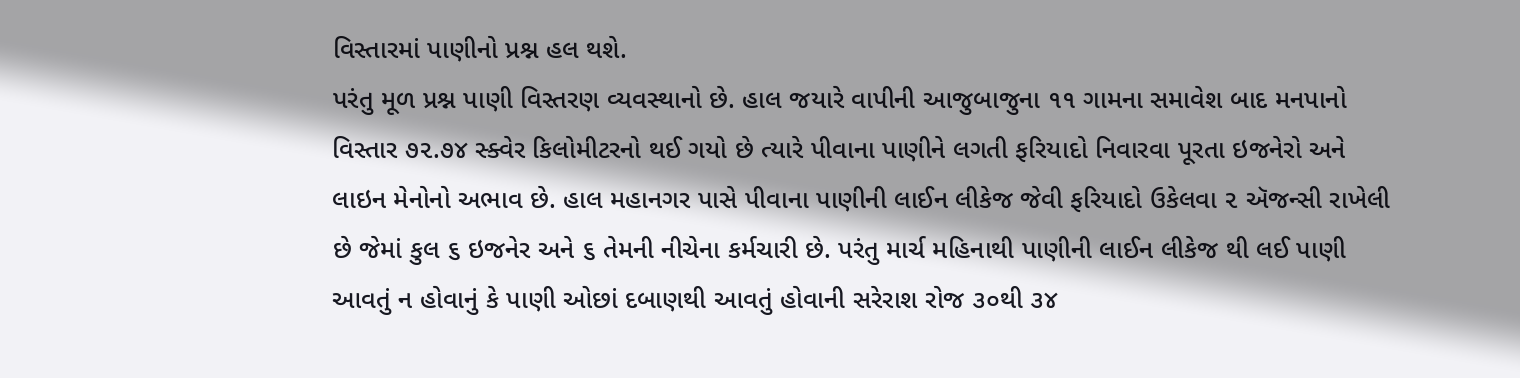વિસ્તારમાં પાણીનો પ્રશ્ન હલ થશે.
પરંતુ મૂળ પ્રશ્ન પાણી વિસ્તરણ વ્યવસ્થાનો છે. હાલ જયારે વાપીની આજુબાજુના ૧૧ ગામના સમાવેશ બાદ મનપાનો વિસ્તાર ૭૨.૭૪ સ્ક્વેર કિલોમીટરનો થઈ ગયો છે ત્યારે પીવાના પાણીને લગતી ફરિયાદો નિવારવા પૂરતા ઇજનેરો અને લાઇન મેનોનો અભાવ છે. હાલ મહાનગર પાસે પીવાના પાણીની લાઈન લીકેજ જેવી ફરિયાદો ઉકેલવા ૨ ઍજન્સી રાખેલી છે જેમાં કુલ ૬ ઇજનેર અને ૬ તેમની નીચેના કર્મચારી છે. પરંતુ માર્ચ મહિનાથી પાણીની લાઈન લીકેજ થી લઈ પાણી આવતું ન હોવાનું કે પાણી ઓછાં દબાણથી આવતું હોવાની સરેરાશ રોજ ૩૦થી ૩૪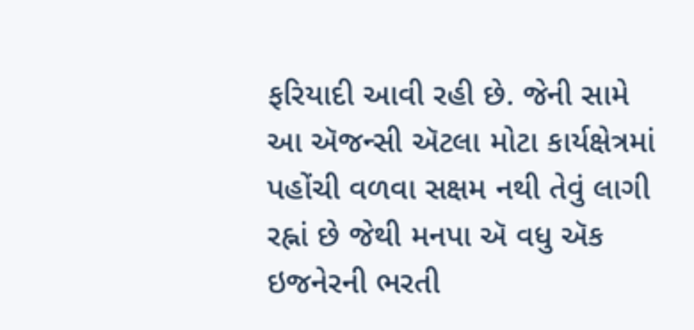ફરિયાદી આવી રહી છે. જેની સામે આ ઍજન્સી ઍટલા મોટા કાર્યક્ષેત્રમાં પહોંચી વળવા સક્ષમ નથી તેવું લાગી રહ્નાં છે જેથી મનપા ઍ વધુ ઍક ઇજનેરની ભરતી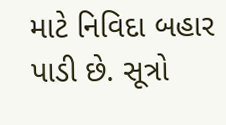માટે નિવિદા બહાર પાડી છે. સૂત્રો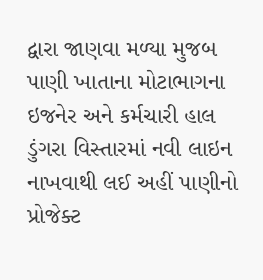દ્વારા જાણવા મળ્યા મુજબ પાણી ખાતાના મોટાભાગના ઇજનેર અને કર્મચારી હાલ ડુંગરા વિસ્તારમાં નવી લાઇન નાખવાથી લઈ અહીં પાણીનો પ્રોજેક્ટ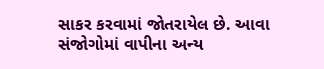સાકર કરવામાં જોતરાયેલ છે. આવા સંજોગોમાં વાપીના અન્ય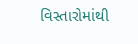વિસ્તારોમાંથી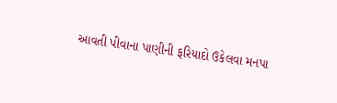આવતી પીવાના પાણીની ફરિયાદો ઉકેલવા મનપા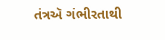તંત્રઍ ગંભીરતાથી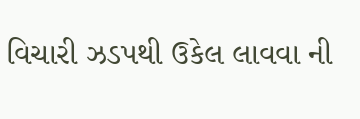વિચારી ઝડપથી ઉકેલ લાવવા ની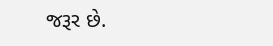જરૂર છે.